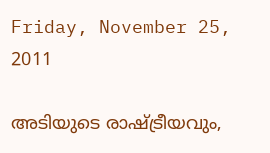Friday, November 25, 2011

അടിയുടെ രാഷ്ട്രീയവും,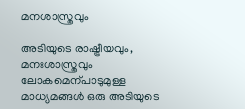മനശാസ്ത്രവും

അടിയുടെ രാഷ്ട്രീയവും, മനഃശാസ്ത്രവും ലോകമെന്പാടുമുള്ള മാധ്യമങ്ങള്‍ ഒരു അടിയുടെ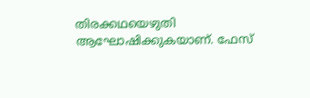തിരക്കഥയെഴുതി ആഘോഷിക്കുകയാണ്. ഫേസ്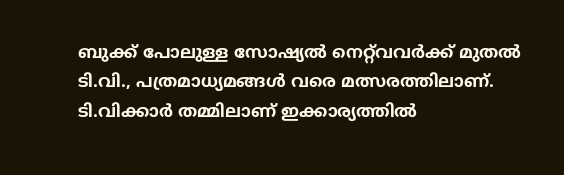ബുക്ക്‌ പോലുള്ള സോഷ്യല്‍ നെറ്റ്‌വവര്‍ക്ക്‌ മുതല്‍ ടി.വി., പത്രമാധ്യമങ്ങള്‍ വരെ മത്സരത്തിലാണ്. ടി.വിക്കാര്‍ തമ്മിലാണ് ഇക്കാര്യത്തില്‍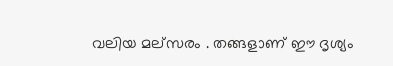വലിയ മല്സരം . തങ്ങളാണ് ഈ ദൃശ്യം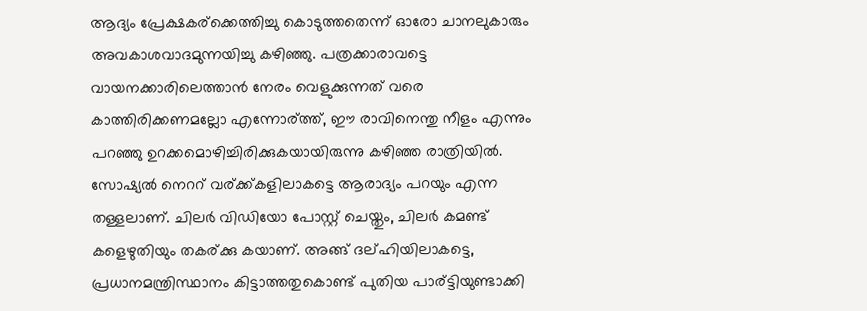ആദ്യം പ്രേക്ഷകര്ക്കെത്തിച്ചു കൊടുത്തതെന്ന് ഓരോ ചാനലുകാരും അവകാശവാദമുന്നയിച്ചു കഴിഞ്ഞു. പത്രക്കാരാവട്ടെ വായനക്കാരിലെത്താന്‍ നേരം വെളുക്കുന്നത് വരെ കാത്തിരിക്കണമല്ലോ എന്നോര്ത്ത്, ഈ രാവിനെന്തു നീളം എന്നും പറഞ്ഞു ഉറക്കമൊഴിച്ചിരിക്കുകയായിരുന്നു കഴിഞ്ഞ രാത്രിയില്‍. സോഷ്യല്‍ നെററ് വര്ക്ക്കളിലാകട്ടെ ആരാദ്യം പറയും എന്ന തള്ളലാണ്. ചിലര്‍ വിഡിയോ പോസ്റ്റ്‌ ചെയ്തും, ചിലര്‍ കമണ്ട് കളെഴുതിയും തകര്ക്കു കയാണ്. അങ്ങ് ദല്ഹിയിലാകട്ടെ, പ്രധാനമന്ത്രിസ്ഥാനം കിട്ടാത്തതുകൊണ്ട് പുതിയ പാര്ട്ടിയുണ്ടാക്കി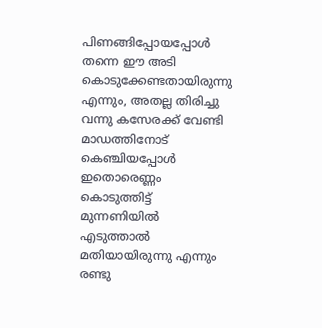പിണങ്ങിപ്പോയപ്പോള്‍ തന്നെ ഈ അടി കൊടുക്കേണ്ടതായിരുന്നു എന്നും, അതല്ല തിരിച്ചു വന്നു കസേരക്ക് വേണ്ടി മാഡത്തിനോട് കെഞ്ചിയപ്പോള്‍ ഇതൊരെണ്ണം കൊടുത്തിട്ട് മുന്നണിയില്‍ എടുത്താല്‍ മതിയായിരുന്നു എന്നും രണ്ടു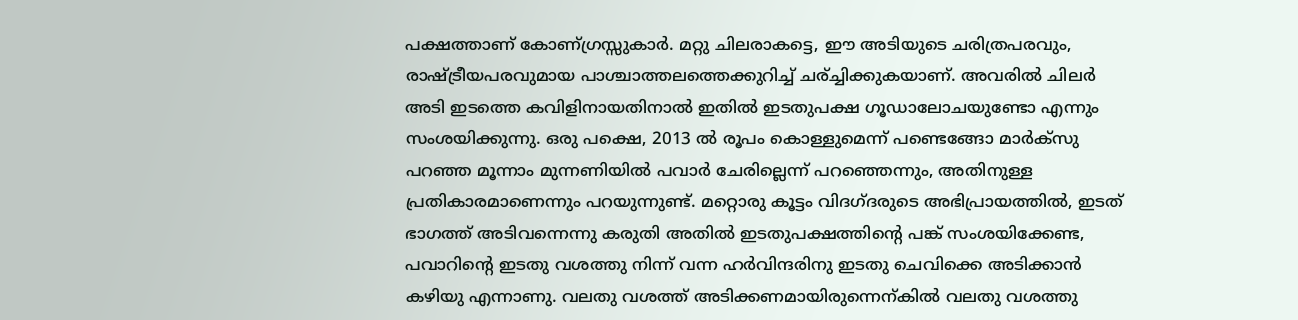പക്ഷത്താണ് കോണ്ഗ്രസ്സുകാര്‍. മറ്റു ചിലരാകട്ടെ, ഈ അടിയുടെ ചരിത്രപരവും, രാഷ്ട്രീയപരവുമായ പാശ്ചാത്തലത്തെക്കുറിച്ച് ചര്ച്ചിക്കുകയാണ്. അവരില്‍ ചിലര്‍ അടി ഇടത്തെ കവിളിനായതിനാല്‍ ഇതില്‍ ഇടതുപക്ഷ ഗൂഡാലോചയുണ്ടോ എന്നും സംശയിക്കുന്നു. ഒരു പക്ഷെ, 2013 ല്‍ രൂപം കൊള്ളുമെന്ന് പണ്ടെങ്ങോ മാര്‍ക്സു പറഞ്ഞ മൂന്നാം മുന്നണിയില്‍ പവാര്‍ ചേരില്ലെന്ന് പറഞ്ഞെന്നും, അതിനുള്ള പ്രതികാരമാണെന്നും പറയുന്നുണ്ട്. മറ്റൊരു കൂട്ടം വിദഗ്ദരുടെ അഭിപ്രായത്തില്‍, ഇടത്‌ ഭാഗത്ത്‌ അടിവന്നെന്നു കരുതി അതില്‍ ഇടതുപക്ഷത്തിന്‍റെ പങ്ക് സംശയിക്കേണ്ട, പവാറിന്റെ ഇടതു വശത്തു നിന്ന് വന്ന ഹര്‍വിന്ദരിനു ഇടതു ചെവിക്കെ അടിക്കാന്‍ കഴിയു എന്നാണു. വലതു വശത്ത് അടിക്കണമായിരുന്നെന്കില്‍ വലതു വശത്തു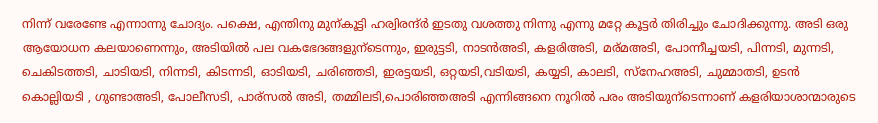നിന്ന് വരേണ്ടേ എന്നാന്നു ചോദ്യം. പക്ഷെ, എന്തിനു മുന്കൂട്ടി ഹര്വിരന്ദ്ര്‍ ഇടതു വശത്തു നിന്നു എന്നു മറ്റേ കൂട്ടര്‍ തിരിച്ചും ചോദിക്കുന്നു. അടി ഒരു ആയോധന കലയാണെന്നും, അടിയില്‍ പല വകഭേദങ്ങളുന്ടെന്നും, ഇരുട്ടടി, നാടന്‍അടി, കളരിഅടി, മര്മഅടി, പോന്നീച്ചയടി, പിന്നടി, മുന്നടി, ചെകിടത്തടി, ചാടിയടി, നിന്നടി, കിടന്നടി, ഓടിയടി, ചരിഞ്ഞടി, ഇരട്ടയടി, ഒറ്റയടി,വടിയടി, കയ്യടി, കാലടി, സ്നേഹഅടി, ചുമ്മാതടി, ഉടന്‍ കൊല്ലിയടി , ഗുണ്ടാഅടി, പോലീസടി, പാര്സല്‍ അടി, തമ്മിലടി,പൊരിഞ്ഞഅടി എന്നിങ്ങനെ നൂറില്‍ പരം അടിയുന്ടെന്നാണ് കളരിയാശാന്മാരുടെ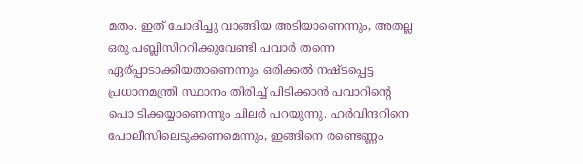മതം. ഇത് ചോദിച്ചു വാങ്ങിയ അടിയാണെന്നും, അതല്ല ഒരു പബ്ലിസിററിക്കുവേണ്ടി പവാര്‍ തന്നെ ഏര്പ്പാടാക്കിയതാണെന്നും ഒരിക്കല്‍ നഷ്ടപ്പെട്ട പ്രധാനമന്ത്രി സ്ഥാനം തിരിച്ച് പിടിക്കാന്‍ പവാറിന്റെ പൊ ടിക്കയ്യാണെന്നും ചിലര്‍ പറയുന്നു. ഹര്‍വിന്ദറിനെ പോലീസിലെടുക്കണമെന്നും, ഇങ്ങിനെ രണ്ടെണ്ണം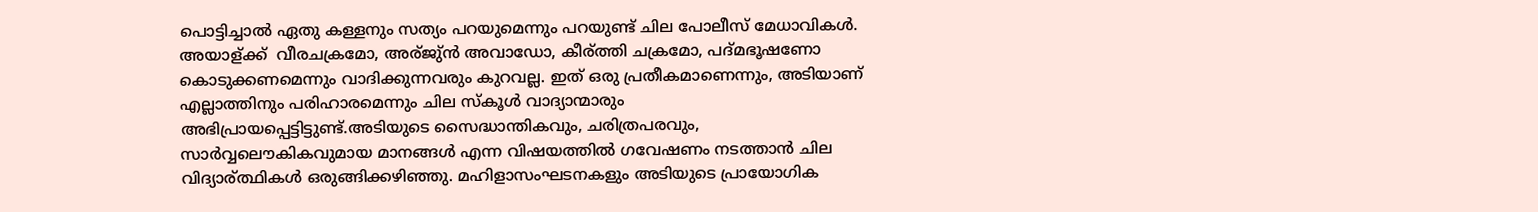പൊട്ടിച്ചാല്‍ ഏതു കള്ളനും സത്യം പറയുമെന്നും പറയുണ്ട് ചില പോലീസ് മേധാവികള്‍. അയാള്ക്ക് ‌ വീരചക്രമോ, അര്ജു്ന്‍ അവാഡോ, കീര്ത്തി ചക്രമോ, പദ്മഭൂഷണോ കൊടുക്കണമെന്നും വാദിക്കുന്നവരും കുറവല്ല. ഇത് ഒരു പ്രതീകമാണെന്നും, അടിയാണ് എല്ലാത്തിനും പരിഹാരമെന്നും ചില സ്കൂള്‍ വാദ്യാന്മാരും അഭിപ്രായപ്പെട്ടിട്ടുണ്ട്.അടിയുടെ സൈദ്ധാന്തികവും, ചരിത്രപരവും, സാര്‍വ്വലൌകികവുമായ മാനങ്ങള്‍ എന്ന വിഷയത്തില്‍ ഗവേഷണം നടത്താന്‍ ചില വിദ്യാര്ത്ഥികള്‍ ഒരുങ്ങിക്കഴിഞ്ഞു. മഹിളാസംഘടനകളും അടിയുടെ പ്രായോഗിക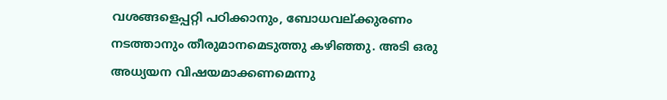വശങ്ങളെപ്പറ്റി പഠിക്കാനും, ബോധവല്ക്കുരണം നടത്താനും തീരുമാനമെടുത്തു കഴിഞ്ഞു. അടി ഒരു അധ്യയന വിഷയമാക്കണമെന്നു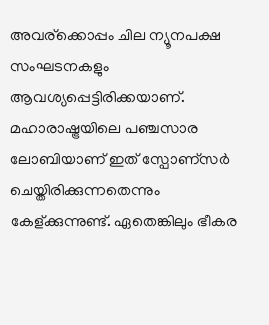അവര്ക്കൊപ്പം ചില ന്യൂനപക്ഷ സംഘടനകളും ആവശ്യപ്പെട്ടിരിക്കയാണ്. മഹാരാഷ്ട്രയിലെ പഞ്ചസാര ലോബിയാണ് ഇത് സ്പോണ്സര്‍ ചെയ്തിരിക്കുന്നതെന്നും കേള്ക്കുന്നുണ്ട്. ഏതെങ്കിലും ഭീകര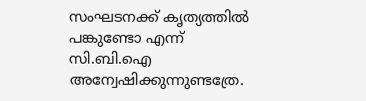സംഘടനക്ക് കൃത്യത്തില്‍ പങ്കുണ്ടോ എന്ന് സി.ബി.ഐ അന്വേഷിക്കുന്നുണ്ടത്രേ.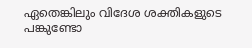ഏതെങ്കിലും വിദേശ ശക്തികളുടെ പങ്കുണ്ടോ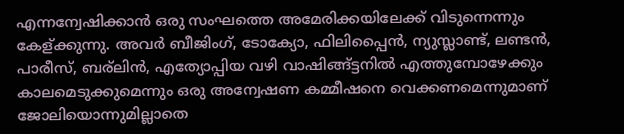എന്നന്വേഷിക്കാന്‍ ഒരു സംഘത്തെ അമേരിക്കയിലേക്ക് വിടുന്നെന്നും കേള്ക്കുന്നു. അവര്‍ ബീജിംഗ്, ടോക്യോ, ഫിലിപ്പൈന്‍, ന്യുസ്ലാണ്ട്, ലണ്ടന്‍, പാരീസ്‌, ബര്ലിന്‍, എത്യോപ്പിയ വഴി വാഷിങ്ങ്ട്ടനില്‍ എത്തുമ്പോഴേക്കും കാലമെടുക്കുമെന്നും ഒരു അന്വേഷണ കമ്മീഷനെ വെക്കണമെന്നുമാണ് ജോലിയൊന്നുമില്ലാതെ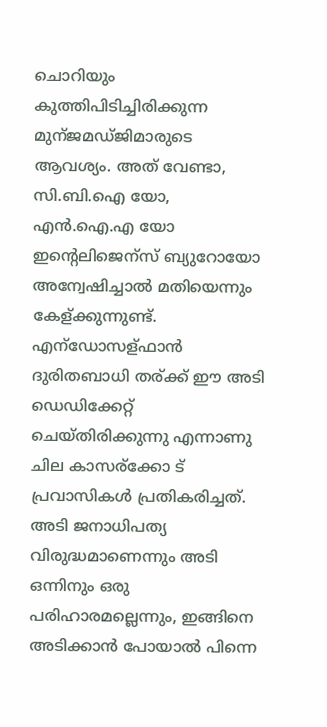ചൊറിയും കുത്തിപിടിച്ചിരിക്കുന്ന മുന്ജമഡ്ജിമാരുടെ ആവശ്യം. അത് വേണ്ടാ, സി.ബി.ഐ യോ, എന്‍.ഐ.എ യോ ഇന്റെലിജെന്സ് ബ്യുറോയോ അന്വേഷിച്ചാല്‍ മതിയെന്നും കേള്ക്കുന്നുണ്ട്. എന്ഡോസള്ഫാന്‍ ദുരിതബാധി തര്ക്ക് ഈ അടി ഡെഡിക്കേറ്റ് ചെയ്തിരിക്കുന്നു എന്നാണു ചില കാസര്ക്കോ ട്‌ പ്രവാസികള്‍ പ്രതികരിച്ചത്‌. അടി ജനാധിപത്യ വിരുദ്ധമാണെന്നും അടി ഒന്നിനും ഒരു പരിഹാരമല്ലെന്നും, ഇങ്ങിനെ അടിക്കാന്‍ പോയാല്‍ പിന്നെ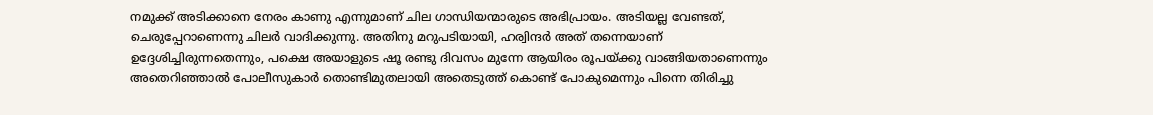നമുക്ക്‌ അടിക്കാനെ നേരം കാണു എന്നുമാണ് ചില ഗാന്ധിയന്മാരുടെ അഭിപ്രായം. അടിയല്ല വേണ്ടത്‌, ചെരുപ്പേറാണെന്നു ചിലര്‍ വാദിക്കുന്നു. അതിനു മറുപടിയായി, ഹര്വിന്ദര്‍ അത് തന്നെയാണ് ഉദ്ദേശിച്ചിരുന്നതെന്നും, പക്ഷെ അയാളുടെ ഷൂ രണ്ടു ദിവസം മുന്നേ ആയിരം രൂപയ്ക്കു വാങ്ങിയതാണെന്നും അതെറിഞ്ഞാല്‍ പോലീസുകാര്‍ തൊണ്ടിമുതലായി അതെടുത്ത് കൊണ്ട് പോകുമെന്നും പിന്നെ തിരിച്ചു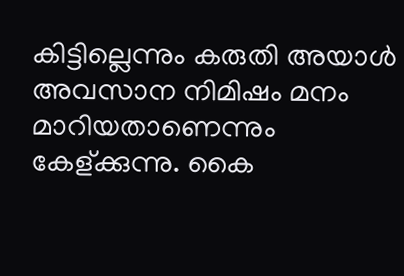കിട്ടില്ലെന്നും കരുതി അയാള്‍ അവസാന നിമിഷം മനം മാറിയതാണെന്നും കേള്ക്കുന്നു. കൈ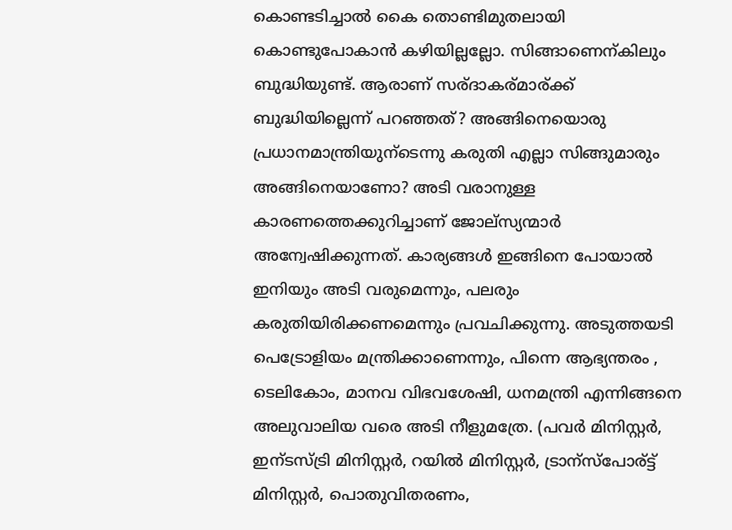കൊണ്ടടിച്ചാല്‍ കൈ തൊണ്ടിമുതലായി കൊണ്ടുപോകാന്‍ കഴിയില്ലല്ലോ. സിങ്ങാണെന്കിലും ബുദ്ധിയുണ്ട്. ആരാണ് സര്ദാകര്മാര്ക്ക്‌ ബുദ്ധിയില്ലെന്ന് പറഞ്ഞത്‌? അങ്ങിനെയൊരു പ്രധാനമാന്ത്രിയുന്ടെന്നു കരുതി എല്ലാ സിങ്ങുമാരും അങ്ങിനെയാണോ? അടി വരാനുള്ള കാരണത്തെക്കുറിച്ചാണ് ജോല്സ്യന്മാര്‍ അന്വേഷിക്കുന്നത്. കാര്യങ്ങള്‍ ഇങ്ങിനെ പോയാല്‍ ഇനിയും അടി വരുമെന്നും, പലരും കരുതിയിരിക്കണമെന്നും പ്രവചിക്കുന്നു. അടുത്തയടി പെട്രോളിയം മന്ത്രിക്കാണെന്നും, പിന്നെ ആഭ്യന്തരം , ടെലികോം, മാനവ വിഭവശേഷി, ധനമന്ത്രി എന്നിങ്ങനെ അലുവാലിയ വരെ അടി നീളുമത്രേ. (പവര്‍ മിനിസ്റ്റര്‍, ഇന്ടസ്ട്രി മിനിസ്റ്റര്‍, റയില്‍ മിനിസ്റ്റര്‍, ട്രാന്സ്പോര്ട്ട് മിനിസ്റ്റര്‍, പൊതുവിതരണം,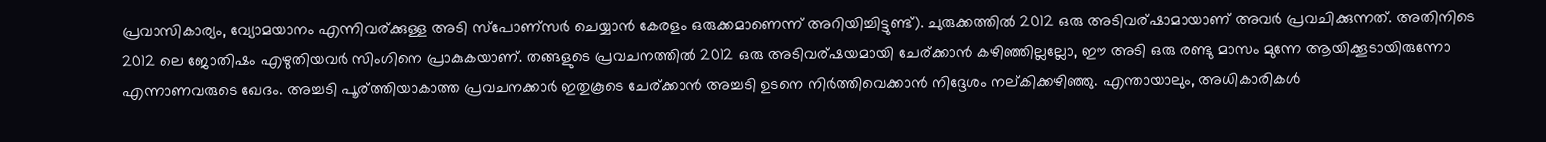പ്രവാസികാര്യം, വ്യോമയാനം എന്നിവര്ക്കുള്ള അടി സ്പോണ്സര്‍ ചെയ്യാന്‍ കേരളം ഒരുക്കമാണെന്ന് അറിയിച്ചിട്ടുണ്ട്). ചുരുക്കത്തില്‍ 2012 ഒരു അടിവര്ഷാമായാണ് അവര്‍ പ്രവചിക്കുന്നത്. അതിനിടെ 2012 ലെ ജോതിഷം എഴുതിയവര്‍ സിംഗിനെ പ്രാകുകയാണ്. തങ്ങളുടെ പ്രവചനത്തില്‍ 2012 ഒരു അടിവര്ഷയമായി ചേര്ക്കാന്‍ കഴിഞ്ഞില്ലല്ലോ, ഈ അടി ഒരു രണ്ടു മാസം മുന്നേ ആയിക്കൂടായിരുന്നോ എന്നാണവരുടെ ഖേദം. അച്ചടി പൂര്ത്തിയാകാത്ത പ്രവചനക്കാര്‍ ഇതുകൂടെ ചേര്ക്കാന്‍ അച്ചടി ഉടനെ നിര്‍ത്തിവെക്കാന്‍ നിദ്ദേശം നല്കിക്കഴിഞ്ഞു. എന്തായാലും, അധികാരികള്‍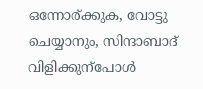ഒന്നോര്ക്കുക, വോട്ടു ചെയ്യാനും, സിന്ദാബാദ് വിളിക്കുന്പോള്‍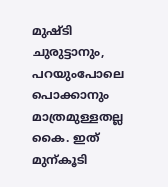മുഷ്ടി ചുരുട്ടാനും, പറയുംപോലെ പൊക്കാനും മാത്രമുള്ളതല്ല കൈ. ഇത് മുന്കൂടി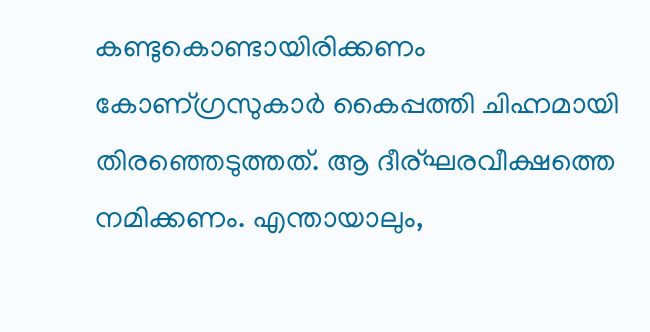കണ്ടുകൊണ്ടായിരിക്കണം കോണ്ഗ്രസുകാര്‍ കൈപ്പത്തി ചിഹ്നമായി തിരഞ്ഞെടുത്തത്‌. ആ ദീര്ഘരവീക്ഷത്തെ നമിക്കണം. എന്തായാലും,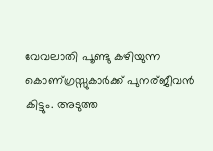വേവലാതി പൂണ്ടു കഴിയുന്ന കൊണ്ഗ്രസ്സുകാര്‍ക്ക് പുനര്ജീവന്‍ കിട്ടും. അടുത്ത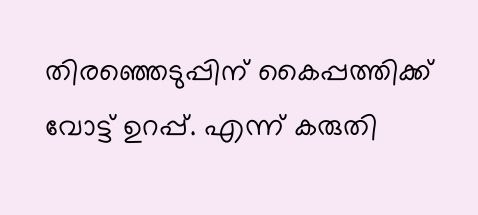തിരഞ്ഞെടുപ്പിന് കൈപ്പത്തിക്ക് വോട്ട് ഉറപ്പ്‌. എന്ന് കരുതി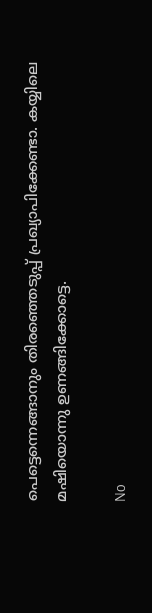പെട്ടെന്നെങ്ങാനും തിരഞ്ഞെടുപ്പ് പ്രഖ്യാപിക്കേണ്ടാ. കയ്യിലെ മഷിയൊന്നു ഉണങ്ങിക്കോട്ടെ.

No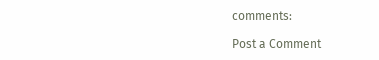comments:

Post a Comment